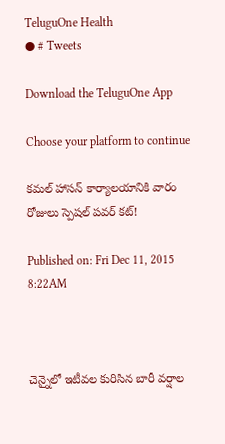TeluguOne Health
● # Tweets

Download the TeluguOne App

Choose your platform to continue

కమల్ హాసన్ కార్యాలయానికి వారం రోజులు స్పెషల్ పవర్ కట్!

Published on: Fri Dec 11, 2015 8:22AM



చెన్నైలో ఇటీవల కురిసిన బారీ వర్షాల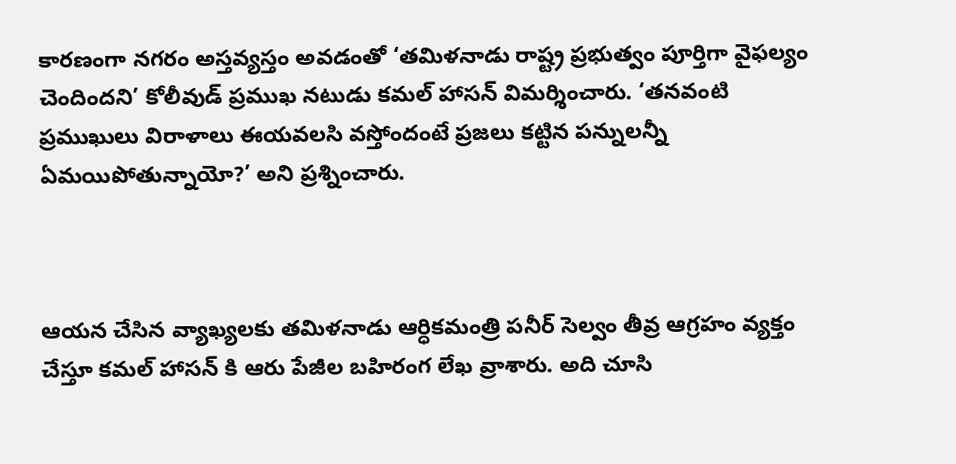కారణంగా నగరం అస్తవ్యస్తం అవడంతో ‘తమిళనాడు రాష్ట్ర ప్రభుత్వం పూర్తిగా వైఫల్యం చెందిందని’ కోలీవుడ్ ప్రముఖ నటుడు కమల్ హాసన్ విమర్శించారు. ‘తనవంటి ప్రముఖులు విరాళాలు ఈయవలసి వస్తోందంటే ప్రజలు కట్టిన పన్నులన్నీ ఏమయిపోతున్నాయో?’ అని ప్రశ్నించారు.



ఆయన చేసిన వ్యాఖ్యలకు తమిళనాడు ఆర్ధికమంత్రి పనీర్ సెల్వం తీవ్ర ఆగ్రహం వ్యక్తం చేస్తూ కమల్ హాసన్ కి ఆరు పేజీల బహిరంగ లేఖ వ్రాశారు. అది చూసి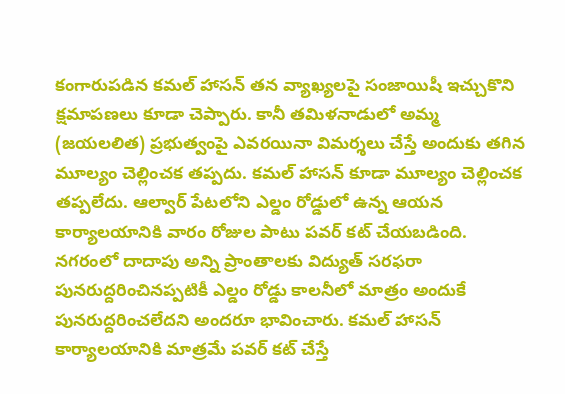కంగారుపడిన కమల్ హాసన్ తన వ్యాఖ్యలపై సంజాయిషీ ఇచ్చుకొని క్షమాపణలు కూడా చెప్పారు. కానీ తమిళనాడులో అమ్మ (జయలలిత) ప్రభుత్వంపై ఎవరయినా విమర్శలు చేస్తే అందుకు తగిన మూల్యం చెల్లించక తప్పదు. కమల్ హాసన్ కూడా మూల్యం చెల్లించక తప్పలేదు. ఆల్వార్ పేటలోని ఎల్డం రోడ్డులో ఉన్న ఆయన కార్యాలయానికి వారం రోజుల పాటు పవర్ కట్ చేయబడింది. నగరంలో దాదాపు అన్ని ప్రాంతాలకు విద్యుత్ సరఫరా పునరుద్దరించినప్పటికీ ఎల్డం రోడ్డు కాలనీలో మాత్రం అందుకే పునరుద్దరించలేదని అందరూ భావించారు. కమల్ హాసన్ కార్యాలయానికి మాత్రమే పవర్ కట్ చేస్తే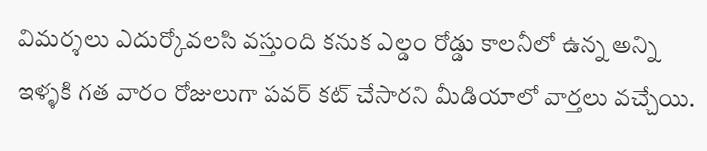విమర్శలు ఎదుర్కోవలసి వస్తుంది కనుక ఎల్డం రోడ్డు కాలనీలో ఉన్న అన్ని ఇళ్ళకి గత వారం రోజులుగా పవర్ కట్ చేసారని మీడియాలో వార్తలు వచ్చేయి.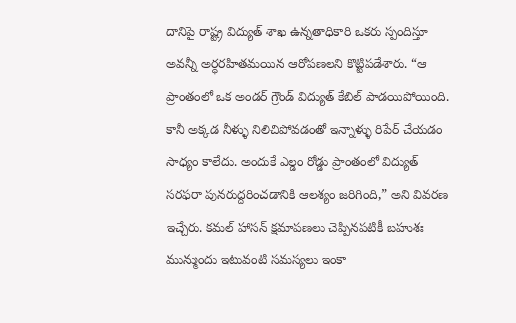దానిపై రాష్ట్ర విద్యుత్ శాఖ ఉన్నతాధికారి ఒకరు స్పందిస్తూ అవన్నీ అర్ధరహితమయిన ఆరోపణలని కొట్టిపడేశారు. “ఆ ప్రాంతంలో ఒక అండర్ గ్రౌండ్ విద్యుత్ కేబిల్ పాడయిపోయింది. కానీ అక్కడ నీళ్ళు నిలిచిపోవడంతో ఇన్నాళ్ళు రిపేర్ చేయడం సాధ్యం కాలేదు. అందుకే ఎల్డం రోడ్డు ప్రాంతంలో విద్యుత్ సరఫరా పునరుద్దరించడానికి ఆలశ్యం జరిగింది,” అని వివరణ ఇచ్చేరు. కమల్ హాసన్ క్షమాపణలు చెప్పినపటికీ బహుశః మున్ముందు ఇటువంటి సమస్యలు ఇంకా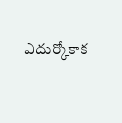ఎదుర్కోకాక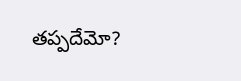తప్పదేమో?